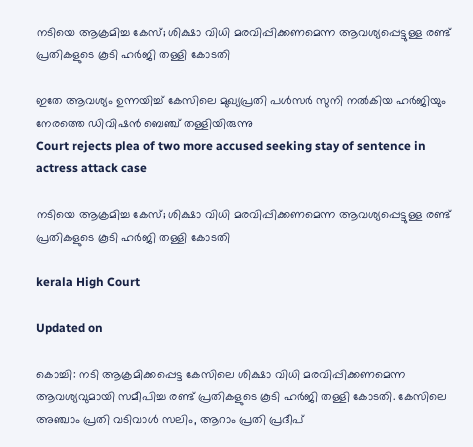നടിയെ ആക്രമിച്ച കേസ്; ശിക്ഷാ വിധി മരവിപ്പിക്കണമെന്ന ആവശ്യപ്പെട്ടുള്ള രണ്ട് പ്രതികളുടെ കൂടി ഹർജി തള്ളി കോടതി

ഇതേ ആവശ്യം ഉന്നയിച്ച് കേസിലെ മുഖ്യപ്രതി പൾസർ സുനി നൽകിയ ഹർജിയും നേരത്തെ ഡിവിഷൻ ബെഞ്ച് തള്ളിയിരുന്നു
Court rejects plea of two more accused seeking stay of sentence in actress attack case

നടിയെ ആക്രമിച്ച കേസ്; ശിക്ഷാ വിധി മരവിപ്പിക്കണമെന്ന ആവശ്യപ്പെട്ടുള്ള രണ്ട് പ്രതികളുടെ കൂടി ഹർജി തള്ളി കോടതി

kerala High Court

Updated on

കൊച്ചി: നടി ആക്രമിക്കപ്പെട്ട കേസിലെ ശിക്ഷാ വിധി മരവിപ്പിക്കണമെന്ന ആവശ്യവുമായി സമീപിച്ച രണ്ട് പ്രതികളുടെ കൂടി ഹർജി തള്ളി കോടതി. കേസിലെ അഞ്ചാം പ്രതി വടിവാൾ സലിം, ആറാം പ്രതി പ്രദീപ്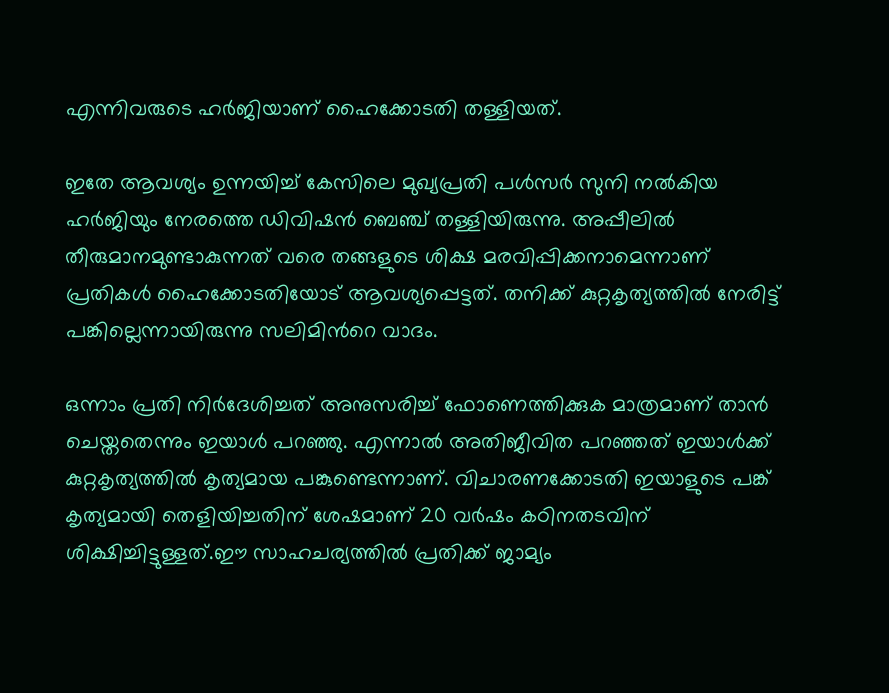എന്നിവരുടെ ഹർജിയാണ് ഹൈക്കോടതി തള്ളിയത്.

ഇതേ ആവശ്യം ഉന്നയിച്ച് കേസിലെ മുഖ്യപ്രതി പൾസർ സുനി നൽകിയ ഹർജിയും നേരത്തെ ഡിവിഷൻ ബെഞ്ച് തള്ളിയിരുന്നു. അപ്പീലിൽ തീരുമാനമുണ്ടാകുന്നത് വരെ തങ്ങളുടെ ശിക്ഷ മരവിപ്പിക്കനാമെന്നാണ് പ്രതികൾ ഹൈക്കോടതിയോട് ആവശ്യപ്പെട്ടത്. തനിക്ക് കുറ്റകൃത്യത്തിൽ നേരിട്ട് പങ്കില്ലെന്നായിരുന്നു സലിമിന്‍റെ വാദം.

ഒന്നാം പ്രതി നിർദേശിച്ചത് അനുസരിച്ച് ഫോണെത്തിക്കുക മാത്രമാണ് താൻ ചെയ്തതെന്നും ഇയാൾ പറഞ്ഞു. എന്നാൽ‌ അതിജീവിത പറഞ്ഞത് ഇയാൾക്ക് കുറ്റകൃത്യത്തിൽ കൃത്യമായ പങ്കുണ്ടെന്നാണ്. വിചാരണക്കോടതി ഇയാളുടെ പങ്ക് കൃത്യമായി തെളിയിച്ചതിന് ശേഷമാണ് 20 വർഷം കഠിനതടവിന് ശിക്ഷിച്ചിട്ടുള്ളത്.ഈ സാഹചര്യത്തിൽ പ്രതിക്ക് ജാമ്യം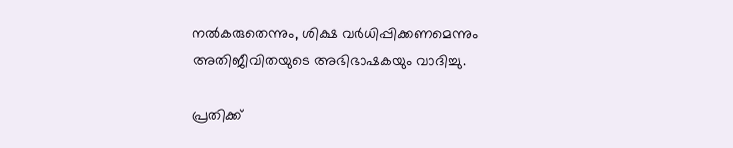നൽകരുതെന്നും, ശിക്ഷ വർധിപ്പിക്കണമെന്നും അതിജീവിതയുടെ അഭിഭാഷകയും വാദിച്ചു.

പ്രതിക്ക്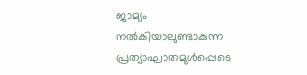ജാമ്യം നൽകിയാലുണ്ടാകുന്ന പ്രത്യാഘാതമുൾപ്പെടെ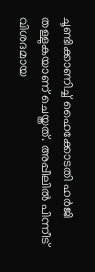ചൂണ്ടിക്കാണിച്ച് ഹൈക്കോടതി ഹർജി തള്ളുകയാണ് ചെയ്തത്. അപ്പീലിൽ പിന്നീട് വിശദമായ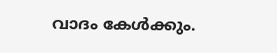വാദം കേൾക്കും.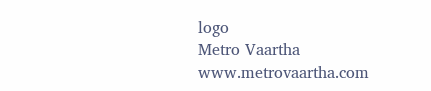logo
Metro Vaartha
www.metrovaartha.com